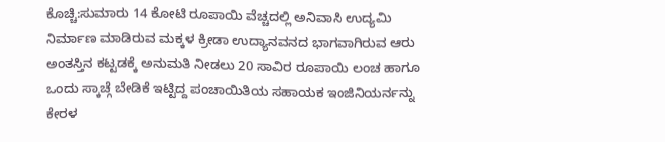ಕೊಚ್ಚಿ:ಸುಮಾರು 14 ಕೋಟಿ ರೂಪಾಯಿ ವೆಚ್ಚದಲ್ಲಿ ಅನಿವಾಸಿ ಉದ್ಯಮಿ ನಿರ್ಮಾಣ ಮಾಡಿರುವ ಮಕ್ಕಳ ಕ್ರೀಡಾ ಉದ್ಯಾನವನದ ಭಾಗವಾಗಿರುವ ಆರು ಅಂತಸ್ತಿನ ಕಟ್ಟಡಕ್ಕೆ ಅನುಮತಿ ನೀಡಲು 20 ಸಾವಿರ ರೂಪಾಯಿ ಲಂಚ ಹಾಗೂ ಒಂದು ಸ್ಕಾಚ್ಗೆ ಬೇಡಿಕೆ ಇಟ್ಟಿದ್ದ ಪಂಚಾಯಿತಿಯ ಸಹಾಯಕ ಇಂಜಿನಿಯರ್ನನ್ನು ಕೇರಳ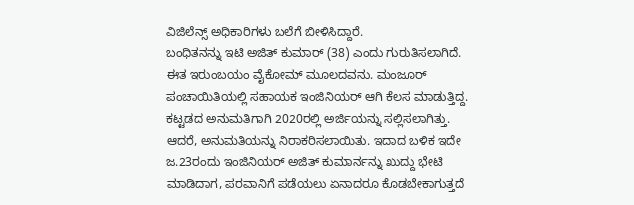ವಿಜಿಲೆನ್ಸ್ ಅಧಿಕಾರಿಗಳು ಬಲೆಗೆ ಬೀಳಿಸಿದ್ದಾರೆ.
ಬಂಧಿತನನ್ನು ಇಟಿ ಅಜಿತ್ ಕುಮಾರ್ (38) ಎಂದು ಗುರುತಿಸಲಾಗಿದೆ. ಈತ ಇರುಂಬಯಂ ವೈಕೋಮ್ ಮೂಲದವನು. ಮಂಜೂರ್ ಪಂಚಾಯಿತಿಯಲ್ಲಿ ಸಹಾಯಕ ಇಂಜಿನಿಯರ್ ಆಗಿ ಕೆಲಸ ಮಾಡುತ್ತಿದ್ದ.
ಕಟ್ಟಡದ ಅನುಮತಿಗಾಗಿ 2020ರಲ್ಲಿ ಅರ್ಜಿಯನ್ನು ಸಲ್ಲಿಸಲಾಗಿತ್ತು. ಆದರೆ, ಅನುಮತಿಯನ್ನು ನಿರಾಕರಿಸಲಾಯಿತು. ಇದಾದ ಬಳಿಕ ಇದೇ ಜ.23ರಂದು ಇಂಜಿನಿಯರ್ ಅಜಿತ್ ಕುಮಾರ್ನನ್ನು ಖುದ್ದು ಭೇಟಿ ಮಾಡಿದಾಗ, ಪರವಾನಿಗೆ ಪಡೆಯಲು ಏನಾದರೂ ಕೊಡಬೇಕಾಗುತ್ತದೆ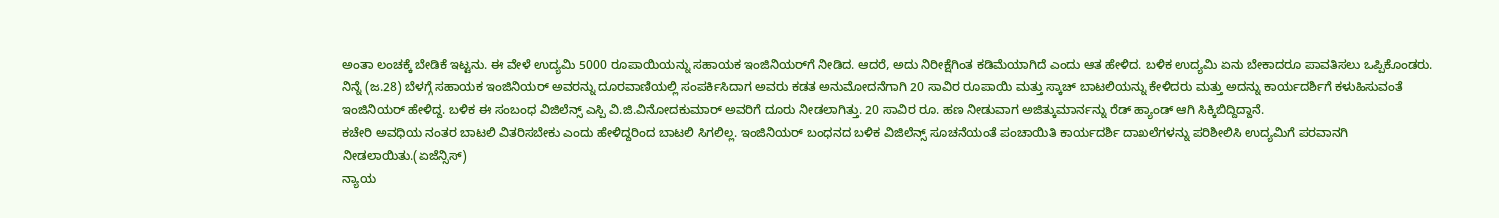ಅಂತಾ ಲಂಚಕ್ಕೆ ಬೇಡಿಕೆ ಇಟ್ಟನು. ಈ ವೇಳೆ ಉದ್ಯಮಿ 5000 ರೂಪಾಯಿಯನ್ನು ಸಹಾಯಕ ಇಂಜಿನಿಯರ್‌ಗೆ ನೀಡಿದ. ಆದರೆ, ಅದು ನಿರೀಕ್ಷೆಗಿಂತ ಕಡಿಮೆಯಾಗಿದೆ ಎಂದು ಆತ ಹೇಳಿದ. ಬಳಿಕ ಉದ್ಯಮಿ ಏನು ಬೇಕಾದರೂ ಪಾವತಿಸಲು ಒಪ್ಪಿಕೊಂಡರು.
ನಿನ್ನೆ (ಜ.28) ಬೆಳಗ್ಗೆ ಸಹಾಯಕ ಇಂಜಿನಿಯರ್ ಅವರನ್ನು ದೂರವಾಣಿಯಲ್ಲಿ ಸಂಪರ್ಕಿಸಿದಾಗ ಅವರು ಕಡತ ಅನುಮೋದನೆಗಾಗಿ 20 ಸಾವಿರ ರೂಪಾಯಿ ಮತ್ತು ಸ್ಕಾಚ್ ಬಾಟಲಿಯನ್ನು ಕೇಳಿದರು ಮತ್ತು ಅದನ್ನು ಕಾರ್ಯದರ್ಶಿಗೆ ಕಳುಹಿಸುವಂತೆ ಇಂಜಿನಿಯರ್ ಹೇಳಿದ್ದ. ಬಳಿಕ ಈ ಸಂಬಂಧ ವಿಜಿಲೆನ್ಸ್ ಎಸ್ಪಿ ವಿ.ಜಿ.ವಿನೋದಕುಮಾರ್ ಅವರಿಗೆ ದೂರು ನೀಡಲಾಗಿತ್ತು. 20 ಸಾವಿರ ರೂ. ಹಣ ನೀಡುವಾಗ ಅಜಿತ್ಕುಮಾರ್ನನ್ನು ರೆಡ್ ಹ್ಯಾಂಡ್ ಆಗಿ ಸಿಕ್ಕಿಬಿದ್ದಿದ್ದಾನೆ.
ಕಚೇರಿ ಅವಧಿಯ ನಂತರ ಬಾಟಲಿ ವಿತರಿಸಬೇಕು ಎಂದು ಹೇಳಿದ್ದರಿಂದ ಬಾಟಲಿ ಸಿಗಲಿಲ್ಲ. ಇಂಜಿನಿಯರ್ ಬಂಧನದ ಬಳಿಕ ವಿಜಿಲೆನ್ಸ್ ಸೂಚನೆಯಂತೆ ಪಂಚಾಯಿತಿ ಕಾರ್ಯದರ್ಶಿ ದಾಖಲೆಗಳನ್ನು ಪರಿಶೀಲಿಸಿ ಉದ್ಯಮಿಗೆ ಪರವಾನಗಿ ನೀಡಲಾಯಿತು.(ಏಜೆನ್ಸಿಸ್)
ನ್ಯಾಯ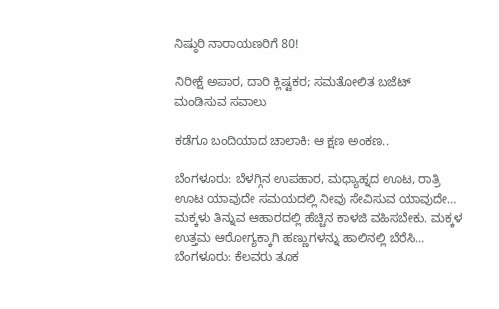ನಿಷ್ಠುರಿ ನಾರಾಯಣರಿಗೆ 80!

ನಿರೀಕ್ಷೆ ಅಪಾರ, ದಾರಿ ಕ್ಲಿಷ್ಟಕರ; ಸಮತೋಲಿತ ಬಜೆಟ್ ಮಂಡಿಸುವ ಸವಾಲು

ಕಡೆಗೂ ಬಂದಿಯಾದ ಚಾಲಾಕಿ: ಆ ಕ್ಷಣ ಅಂಕಣ..

ಬೆಂಗಳೂರು: ಬೆಳಗ್ಗಿನ ಉಪಹಾರ, ಮಧ್ಯಾಹ್ನದ ಊಟ, ರಾತ್ರಿ ಊಟ ಯಾವುದೇ ಸಮಯದಲ್ಲಿ ನೀವು ಸೇವಿಸುವ ಯಾವುದೇ…
ಮಕ್ಕಳು ತಿನ್ನುವ ಆಹಾರದಲ್ಲಿ ಹೆಚ್ಚಿನ ಕಾಳಜಿ ವಹಿಸಬೇಕು. ಮಕ್ಕಳ ಉತ್ತಮ ಆರೋಗ್ಯಕ್ಕಾಗಿ ಹಣ್ಣುಗಳನ್ನು ಹಾಲಿನಲ್ಲಿ ಬೆರೆಸಿ…
ಬೆಂಗಳೂರು: ಕೆಲವರು ತೂಕ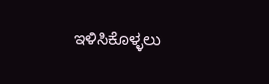ಇಳಿಸಿಕೊಳ್ಳಲು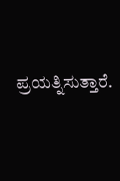ಪ್ರಯತ್ನಿಸುತ್ತಾರೆ.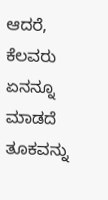ಆದರೆ, ಕೆಲವರು ಏನನ್ನೂ ಮಾಡದೆ ತೂಕವನ್ನು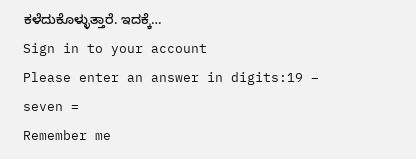ಕಳೆದುಕೊಳ್ಳುತ್ತಾರೆ. ಇದಕ್ಕೆ…
Sign in to your account
Please enter an answer in digits:19 − seven =
Remember me